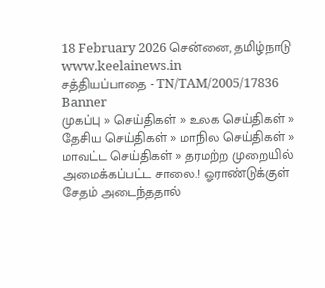18 February 2026 சென்னை, தமிழ்நாடு
www.keelainews.in
சத்தியப்பாதை - TN/TAM/2005/17836
Banner
முகப்பு » செய்திகள் » உலக செய்திகள் » தேசிய செய்திகள் » மாநில செய்திகள் » மாவட்ட செய்திகள் » தரமற்ற முறையில் அமைக்கப்பட்ட சாலை.! ஓராண்டுக்குள் சேதம் அடைந்ததால்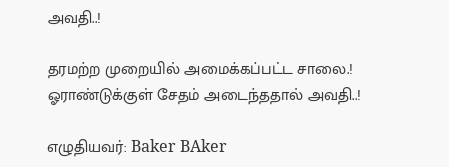அவதி..!

தரமற்ற முறையில் அமைக்கப்பட்ட சாலை.! ஓராண்டுக்குள் சேதம் அடைந்ததால் அவதி..!

எழுதியவர்: Baker BAker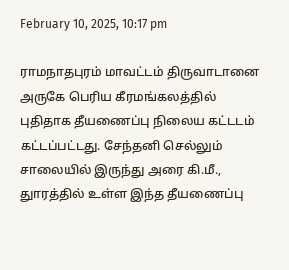February 10, 2025, 10:17 pm

ராமநாதபுரம் மாவட்டம் திருவாடானை அருகே பெரிய கீரமங்கலத்தில் புதிதாக தீயணைப்பு நிலைய கட்டடம் கட்டப்பட்டது. சேந்தனி செல்லும் சாலையில் இருந்து அரை கி.மீ., துாரத்தில் உள்ள இந்த தீயணைப்பு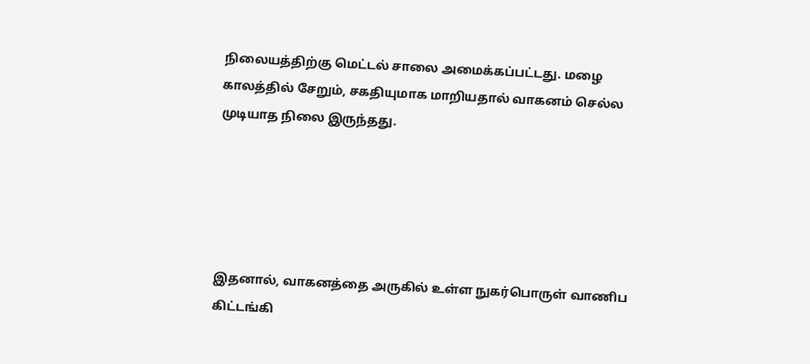நிலையத்திற்கு மெட்டல் சாலை அமைக்கப்பட்டது. மழை காலத்தில் சேறும், சகதியுமாக மாறியதால் வாகனம் செல்ல முடியாத நிலை இருந்தது.





இதனால், வாகனத்தை அருகில் உள்ள நுகர்பொருள் வாணிப கிட்டங்கி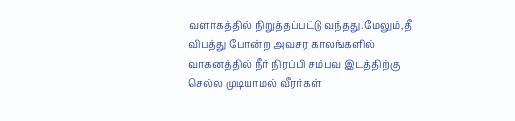வளாகத்தில் நிறுத்தப்பட்டு வந்தது.மேலும்,தீ விபத்து போன்ற அவசர காலங்களில் வாகனத்தில் நீர் நிரப்பி சம்பவ இடத்திற்கு செல்ல முடியாமல் வீரர்கள்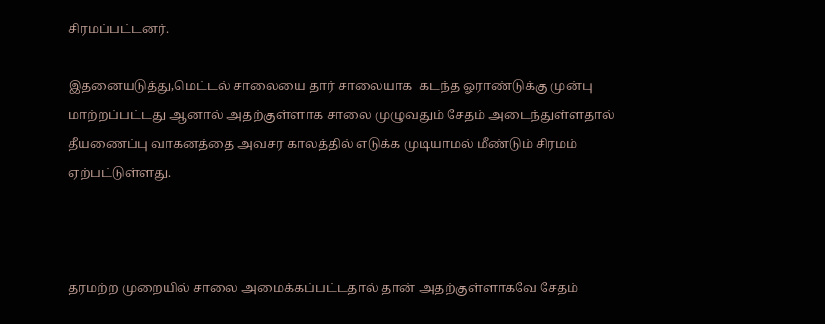சிரமப்பட்டனர்.

இதனையடுத்து,மெட்டல் சாலையை தார் சாலையாக  கடந்த ஓராண்டுக்கு முன்பு மாற்றப்பட்டது ஆனால் அதற்குள்ளாக சாலை முழுவதும் சேதம் அடைந்துள்ளதால் தீயணைப்பு வாகனத்தை அவசர காலத்தில் எடுக்க முடியாமல் மீண்டும் சிரமம் ஏற்பட்டுள்ளது.



தரமற்ற முறையில் சாலை அமைக்கப்பட்டதால் தான் அதற்குள்ளாகவே சேதம்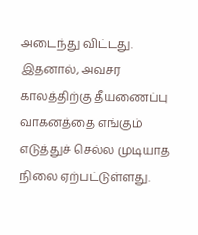அடைந்து விட்டது. இதனால், அவசர காலத்திற்கு தீயணைப்பு வாகனத்தை எங்கும் எடுத்துச் செல்ல முடியாத நிலை ஏற்பட்டுள்ளது.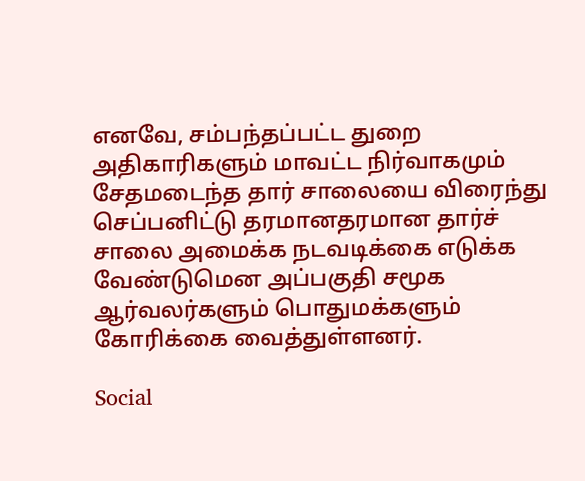எனவே, சம்பந்தப்பட்ட துறை அதிகாரிகளும் மாவட்ட நிர்வாகமும் சேதமடைந்த தார் சாலையை விரைந்து செப்பனிட்டு தரமானதரமான தார்ச் சாலை அமைக்க நடவடிக்கை எடுக்க வேண்டுமென அப்பகுதி சமூக ஆர்வலர்களும் பொதுமக்களும் கோரிக்கை வைத்துள்ளனர்.

Social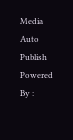Media Auto Publish Powered By :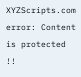XYZScripts.com
error: Content is protected !!